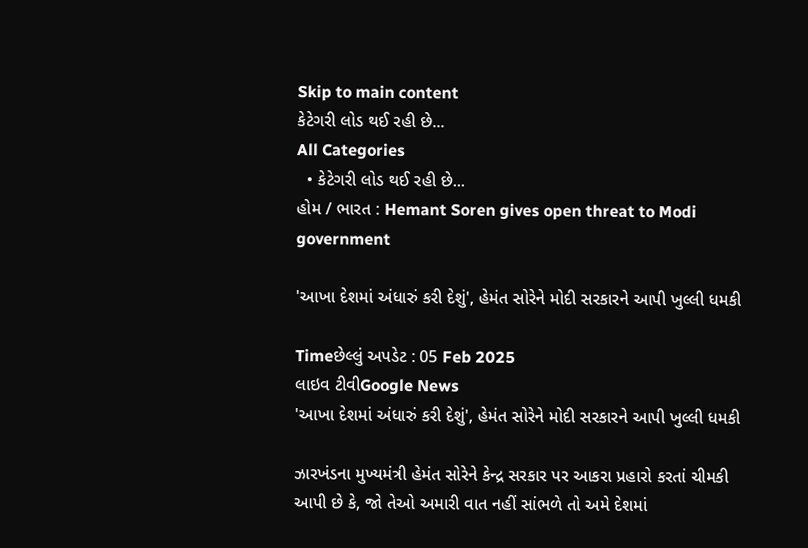Skip to main content
કેટેગરી લોડ થઈ રહી છે...
All Categories
  • કેટેગરી લોડ થઈ રહી છે...
હોમ / ભારત : Hemant Soren gives open threat to Modi government

'આખા દેશમાં અંધારું કરી દેશું', હેમંત સોરેને મોદી સરકારને આપી ખુલ્લી ધમકી

Timeછેલ્લું અપડેટ : 05 Feb 2025
લાઇવ ટીવીGoogle News
'આખા દેશમાં અંધારું કરી દેશું', હેમંત સોરેને મોદી સરકારને આપી ખુલ્લી ધમકી

ઝારખંડના મુખ્યમંત્રી હેમંત સોરેને કેન્દ્ર સરકાર પર આકરા પ્રહારો કરતાં ચીમકી આપી છે કે, જો તેઓ અમારી વાત નહીં સાંભળે તો અમે દેશમાં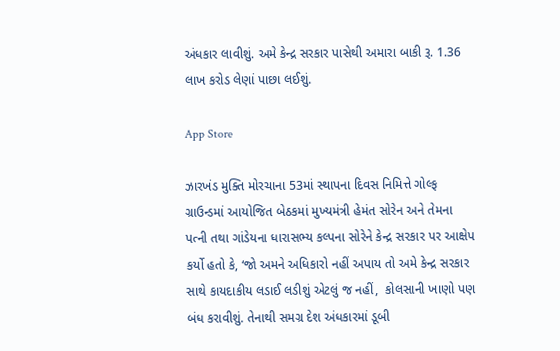અંધકાર લાવીશું. અમે કેન્દ્ર સરકાર પાસેથી અમારા બાકી રૂ. 1.36 લાખ કરોડ લેણાં પાછા લઈશું.

App Store

ઝારખંડ મુક્તિ મોરચાના 53માં સ્થાપના દિવસ નિમિત્તે ગોલ્ફ ગ્રાઉન્ડમાં આયોજિત બેઠકમાં મુખ્યમંત્રી હેમંત સોરેન અને તેમના પત્ની તથા ગાંડેયના ધારાસભ્ય કલ્પના સોરેને કેન્દ્ર સરકાર પર આક્ષેપ કર્યો હતો કે, ‘જો અમને અધિકારો નહીં અપાય તો અમે કેન્દ્ર સરકાર સાથે કાયદાકીય લડાઈ લડીશું એટલું જ નહીં,  કોલસાની ખાણો પણ બંધ કરાવીશું. તેનાથી સમગ્ર દેશ અંધકારમાં ડૂબી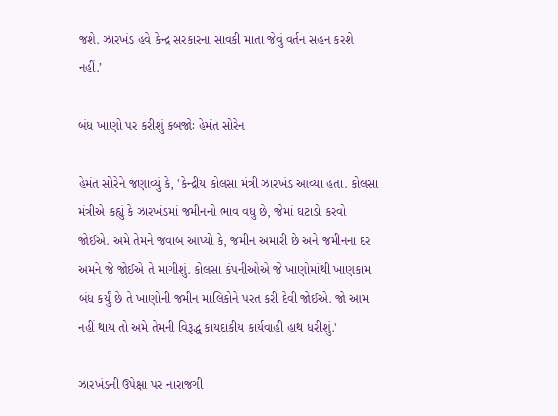જશે. ઝારખંડ હવે કેન્દ્ર સરકારના સાવકી માતા જેવું વર્તન સહન કરશે નહીં.’

બંધ ખાણો પર કરીશું કબજોઃ હેમંત સોરેન

હેમંત સોરેને જણાવ્યું કે, 'કેન્દ્રીય કોલસા મંત્રી ઝારખંડ આવ્યા હતા. કોલસા મંત્રીએ કહ્યું કે ઝારખંડમાં જમીનનો ભાવ વધુ છે, જેમાં ઘટાડો કરવો જોઈએ. અમે તેમને જવાબ આપ્યો કે, જમીન અમારી છે અને જમીનના દર અમને જે જોઈએ તે માગીશું. કોલસા કંપનીઓએ જે ખાણોમાંથી ખાણકામ બંધ કર્યું છે તે ખાણોની જમીન માલિકોને પરત કરી દેવી જોઈએ. જો આમ નહીં થાય તો અમે તેમની વિરૂદ્ધ કાયદાકીય કાર્યવાહી હાથ ધરીશું.'

ઝારખંડની ઉપેક્ષા પર નારાજગી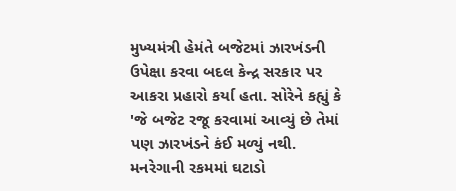મુખ્યમંત્રી હેમંતે બજેટમાં ઝારખંડની ઉપેક્ષા કરવા બદલ કેન્દ્ર સરકાર પર આકરા પ્રહારો કર્યા હતા. સોરેને કહ્યું કે 'જે બજેટ રજૂ કરવામાં આવ્યું છે તેમાં પણ ઝારખંડને કંઈ મળ્યું નથી. મનરેગાની રકમમાં ઘટાડો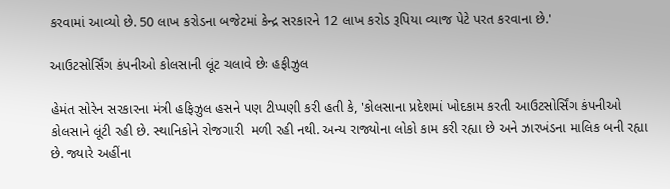કરવામાં આવ્યો છે. 50 લાખ કરોડના બજેટમાં કેન્દ્ર સરકારને 12 લાખ કરોડ રૂપિયા વ્યાજ પેટે પરત કરવાના છે.'

આઉટસોર્સિંગ કંપનીઓ કોલસાની લૂંટ ચલાવે છેઃ હફીઝુલ

હેમંત સોરેન સરકારના મંત્રી હફિઝુલ હસને પણ ટીપ્પણી કરી હતી કે, 'કોલસાના પ્રદેશમાં ખોદકામ કરતી આઉટસોર્સિંગ કંપનીઓ કોલસાને લૂંટી રહી છે. સ્થાનિકોને રોજગારી  મળી રહી નથી. અન્ય રાજ્યોના લોકો કામ કરી રહ્યા છે અને ઝારખંડના માલિક બની રહ્યા છે. જ્યારે અહીંના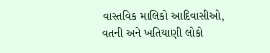વાસ્તવિક માલિકો આદિવાસીઓ, વતની અને ખતિયાણી લોકો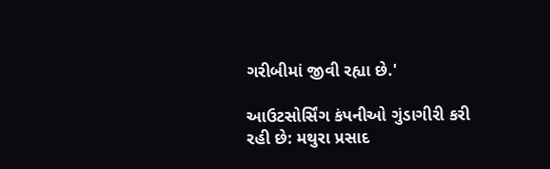ગરીબીમાં જીવી રહ્યા છે.'

આઉટસોર્સિંગ કંપનીઓ ગુંડાગીરી કરી રહી છે: મથુરા પ્રસાદ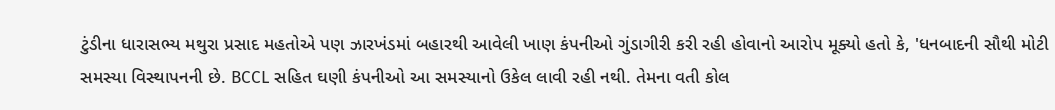ટુંડીના ધારાસભ્ય મથુરા પ્રસાદ મહતોએ પણ ઝારખંડમાં બહારથી આવેલી ખાણ કંપનીઓ ગુંડાગીરી કરી રહી હોવાનો આરોપ મૂક્યો હતો કે, 'ધનબાદની સૌથી મોટી સમસ્યા વિસ્થાપનની છે. BCCL સહિત ઘણી કંપનીઓ આ સમસ્યાનો ઉકેલ લાવી રહી નથી. તેમના વતી કોલ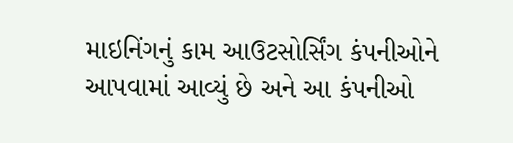માઇનિંગનું કામ આઉટસોર્સિંગ કંપનીઓને આપવામાં આવ્યું છે અને આ કંપનીઓ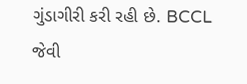ગુંડાગીરી કરી રહી છે. BCCL જેવી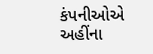કંપનીઓએ અહીંના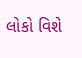લોકો વિશે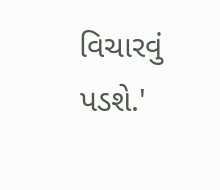વિચારવું પડશે.'